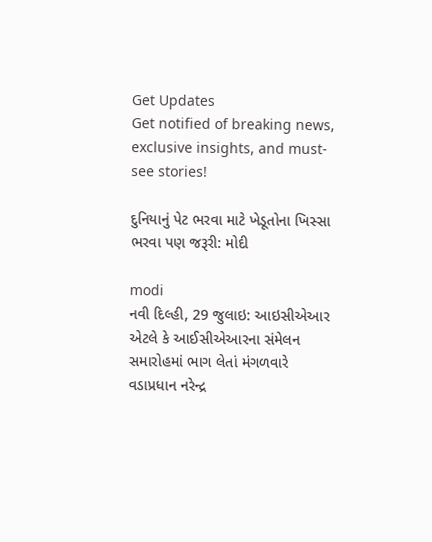Get Updates
Get notified of breaking news, exclusive insights, and must-see stories!

દુનિયાનું પેટ ભરવા માટે ખેડૂતોના ખિસ્સા ભરવા પણ જરૂરી: મોદી

modi
નવી દિલ્હી, 29 જુલાઇ: આઇસીએઆર એટલે કે આઈસીએઆરના સંમેલન સમારોહમાં ભાગ લેતાં મંગળવારે વડાપ્રધાન નરેન્દ્ર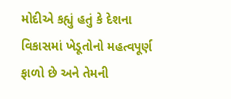મોદીએ કહ્યું હતું કે દેશના વિકાસમાં ખેડૂતોનો મહત્વપૂર્ણ ફાળો છે અને તેમની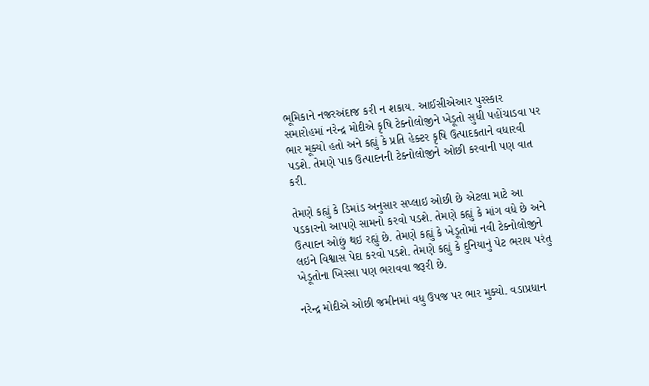ભૂમિકાને નજરઅંદાજ કરી ન શકાય. આઈસીએઆર પુરસ્કાર સમારોહમાં નરેન્દ્ર મોદીએ કૃષિ ટેક્નોલોજીને ખેડૂતો સુધી પહોંચાડવા પર ભાર મૂક્યો હતો અને કહ્યું કે પ્રતિ હેક્ટર કૃષિ ઉત્પાદકતાને વધારવી પડશે. તેમણે પાક ઉત્પાદનની ટેક્નોલોજીને ઓછી કરવાની પણ વાત કરી.

તેમણે કહ્યું કે ડિમાંડ અનુસાર સપ્લાઇ ઓછી છે એટલા માટે આ પડકારનો આપણે સામનો કરવો પડશે. તેમણે કહ્યું કે માંગ વધે છે અને ઉત્પાદન ઓછું થઇ રહ્યું છે. તેમણે કહ્યું કે ખેડૂતોમાં નવી ટેક્નોલોજીને લઇને વિશ્વાસ પેદા કરવો પડશે. તેમણે કહ્યું કે દુનિયાનું પેટ ભરાય પરંતુ ખેડૂતોના ખિસ્સા પણ ભરાવવા જરૂરી છે.

નરેન્દ્ર મોદીએ ઓછી જમીનમાં વધુ ઉપજ પર ભાર મુક્યો. વડાપ્રધાન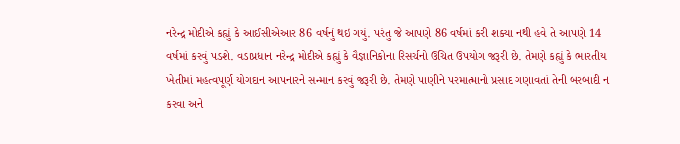નરેન્દ્ર મોદીએ કહ્યું કે આઈસીએઆર 86 વર્ષનું થઇ ગયું. પરંતુ જે આપણે 86 વર્ષમાં કરી શક્યા નથી હવે તે આપણે 14 વર્ષમાં કરવું પડશે. વડાપ્રધાન નરેન્દ્ર મોદીએ કહ્યું કે વૈજ્ઞાનિકોના રિસર્ચનો ઉચિત ઉપયોગ જરૂરી છે. તેમણે કહ્યું કે ભારતીય ખેતીમાં મહત્વપૂર્ણ યોગદાન આપનારને સન્માન કરવું જરૂરી છે. તેમણે પાણીને પરમાત્માનો પ્રસાદ ગણાવતાં તેની બરબાદી ન કરવા અને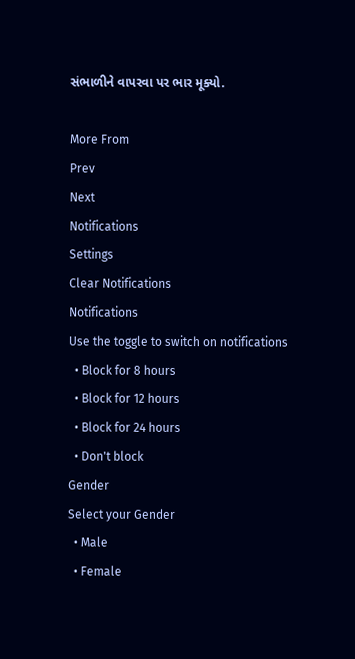સંભાળીને વાપરવા પર ભાર મૂક્યો.

More From
Prev
Next
Notifications
Settings
Clear Notifications
Notifications
Use the toggle to switch on notifications
  • Block for 8 hours
  • Block for 12 hours
  • Block for 24 hours
  • Don't block
Gender
Select your Gender
  • Male
  • Female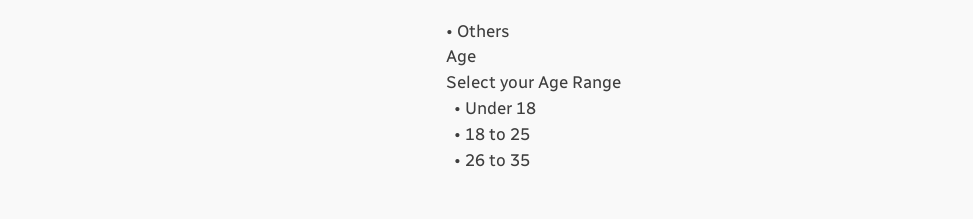• Others
Age
Select your Age Range
  • Under 18
  • 18 to 25
  • 26 to 35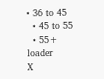• 36 to 45
  • 45 to 55
  • 55+
loader
X